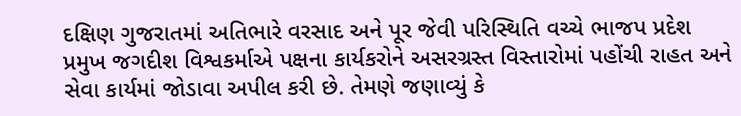દક્ષિણ ગુજરાતમાં અતિભારે વરસાદ અને પૂર જેવી પરિસ્થિતિ વચ્ચે ભાજપ પ્રદેશ પ્રમુખ જગદીશ વિશ્વકર્માએ પક્ષના કાર્યકરોને અસરગ્રસ્ત વિસ્તારોમાં પહોંચી રાહત અને સેવા કાર્યમાં જોડાવા અપીલ કરી છે. તેમણે જણાવ્યું કે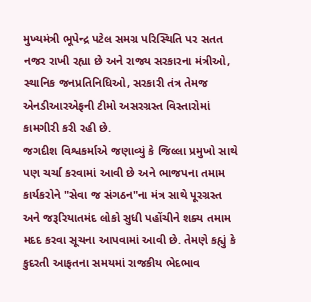મુખ્યમંત્રી ભૂપેન્દ્ર પટેલ સમગ્ર પરિસ્થિતિ પર સતત નજર રાખી રહ્યા છે અને રાજ્ય સરકારના મંત્રીઓ, સ્થાનિક જનપ્રતિનિધિઓ, સરકારી તંત્ર તેમજ એનડીઆરએફની ટીમો અસરગ્રસ્ત વિસ્તારોમાં કામગીરી કરી રહી છે.
જગદીશ વિશ્વકર્માએ જણાવ્યું કે જિલ્લા પ્રમુખો સાથે પણ ચર્ચા કરવામાં આવી છે અને ભાજપના તમામ કાર્યકરોને "સેવા જ સંગઠન"ના મંત્ર સાથે પૂરગ્રસ્ત અને જરૂરિયાતમંદ લોકો સુધી પહોંચીને શક્ય તમામ મદદ કરવા સૂચના આપવામાં આવી છે. તેમણે કહ્યું કે કુદરતી આફતના સમયમાં રાજકીય ભેદભાવ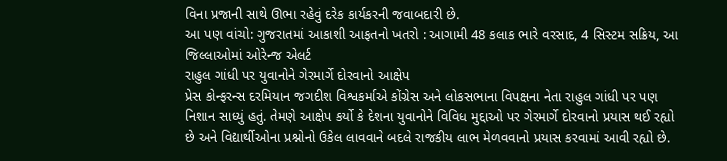વિના પ્રજાની સાથે ઊભા રહેવું દરેક કાર્યકરની જવાબદારી છે.
આ પણ વાંચો: ગુજરાતમાં આકાશી આફતનો ખતરો : આગામી 48 કલાક ભારે વરસાદ, 4 સિસ્ટમ સક્રિય, આ જિલ્લાઓમાં ઓરેન્જ એલર્ટ
રાહુલ ગાંધી પર યુવાનોને ગેરમાર્ગે દોરવાનો આક્ષેપ
પ્રેસ કોન્ફરન્સ દરમિયાન જગદીશ વિશ્વકર્માએ કોંગ્રેસ અને લોકસભાના વિપક્ષના નેતા રાહુલ ગાંધી પર પણ નિશાન સાધ્યું હતું. તેમણે આક્ષેપ કર્યો કે દેશના યુવાનોને વિવિધ મુદ્દાઓ પર ગેરમાર્ગે દોરવાનો પ્રયાસ થઈ રહ્યો છે અને વિદ્યાર્થીઓના પ્રશ્નોનો ઉકેલ લાવવાને બદલે રાજકીય લાભ મેળવવાનો પ્રયાસ કરવામાં આવી રહ્યો છે.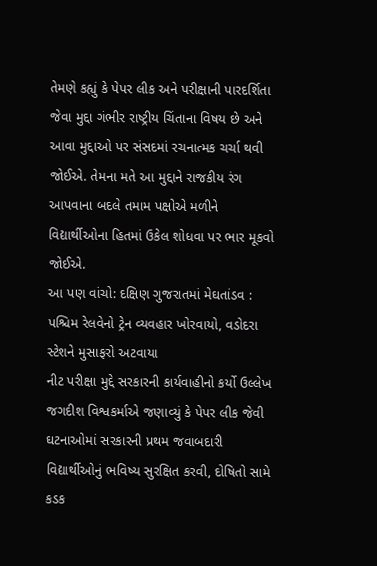તેમણે કહ્યું કે પેપર લીક અને પરીક્ષાની પારદર્શિતા જેવા મુદ્દા ગંભીર રાષ્ટ્રીય ચિંતાના વિષય છે અને આવા મુદ્દાઓ પર સંસદમાં રચનાત્મક ચર્ચા થવી જોઈએ. તેમના મતે આ મુદ્દાને રાજકીય રંગ આપવાના બદલે તમામ પક્ષોએ મળીને વિદ્યાર્થીઓના હિતમાં ઉકેલ શોધવા પર ભાર મૂકવો જોઈએ.
આ પણ વાંચો: દક્ષિણ ગુજરાતમાં મેઘતાંડવ : પશ્ચિમ રેલવેનો ટ્રેન વ્યવહાર ખોરવાયો, વડોદરા સ્ટેશને મુસાફરો અટવાયા
નીટ પરીક્ષા મુદ્દે સરકારની કાર્યવાહીનો કર્યો ઉલ્લેખ
જગદીશ વિશ્વકર્માએ જણાવ્યું કે પેપર લીક જેવી ઘટનાઓમાં સરકારની પ્રથમ જવાબદારી વિદ્યાર્થીઓનું ભવિષ્ય સુરક્ષિત કરવી, દોષિતો સામે કડક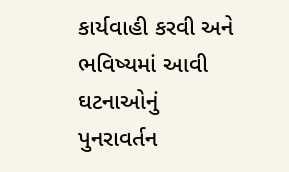કાર્યવાહી કરવી અને ભવિષ્યમાં આવી ઘટનાઓનું પુનરાવર્તન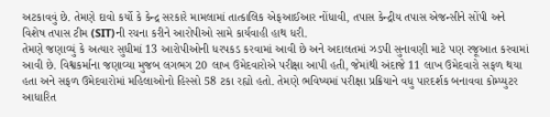અટકાવવું છે. તેમણે દાવો કર્યો કે કેન્દ્ર સરકારે મામલામાં તાત્કાલિક એફઆઈઆર નોંધાવી, તપાસ કેન્દ્રીય તપાસ એજન્સીને સોંપી અને વિશેષ તપાસ ટીમ (SIT)ની રચના કરીને આરોપીઓ સામે કાર્યવાહી હાથ ધરી.
તેમણે જણાવ્યું કે અત્યાર સુધીમાં 13 આરોપીઓની ધરપકડ કરવામાં આવી છે અને અદાલતમાં ઝડપી સુનાવણી માટે પણ રજૂઆત કરવામાં આવી છે. વિશ્વકર્માના જણાવ્યા મુજબ લગભગ 20 લાખ ઉમેદવારોએ પરીક્ષા આપી હતી, જેમાંથી અંદાજે 11 લાખ ઉમેદવારો સફળ થયા હતા અને સફળ ઉમેદવારોમાં મહિલાઓનો હિસ્સો 58 ટકા રહ્યો હતો. તેમણે ભવિષ્યમાં પરીક્ષા પ્રક્રિયાને વધુ પારદર્શક બનાવવા કોમ્પ્યુટર આધારિત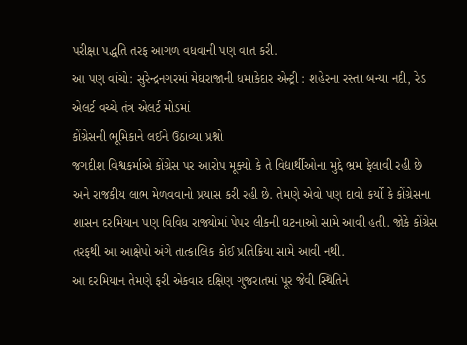પરીક્ષા પદ્ધતિ તરફ આગળ વધવાની પણ વાત કરી.
આ પણ વાંચો: સુરેન્દ્રનગરમાં મેઘરાજાની ધમાકેદાર એન્ટ્રી : શહેરના રસ્તા બન્યા નદી, રેડ એલર્ટ વચ્ચે તંત્ર એલર્ટ મોડમાં
કોંગ્રેસની ભૂમિકાને લઈને ઉઠાવ્યા પ્રશ્નો
જગદીશ વિશ્વકર્માએ કોંગ્રેસ પર આરોપ મૂક્યો કે તે વિદ્યાર્થીઓના મુદ્દે ભ્રમ ફેલાવી રહી છે અને રાજકીય લાભ મેળવવાનો પ્રયાસ કરી રહી છે. તેમણે એવો પણ દાવો કર્યો કે કોંગ્રેસના શાસન દરમિયાન પણ વિવિધ રાજ્યોમાં પેપર લીકની ઘટનાઓ સામે આવી હતી. જોકે કોંગ્રેસ તરફથી આ આક્ષેપો અંગે તાત્કાલિક કોઈ પ્રતિક્રિયા સામે આવી નથી.
આ દરમિયાન તેમણે ફરી એકવાર દક્ષિણ ગુજરાતમાં પૂર જેવી સ્થિતિને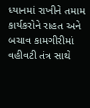ધ્યાનમાં રાખીને તમામ કાર્યકરોને રાહત અને બચાવ કામગીરીમાં વહીવટી તંત્ર સાથે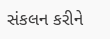સંકલન કરીને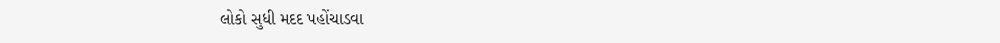લોકો સુધી મદદ પહોંચાડવા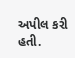અપીલ કરી હતી.